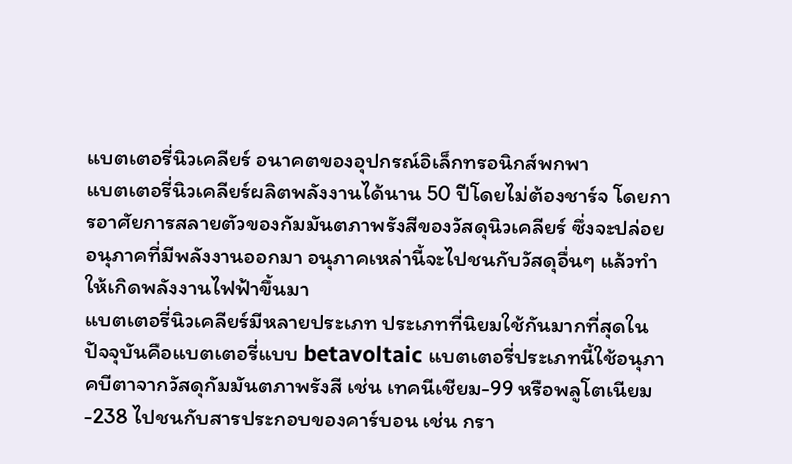แบตเตอรี่นิวเคลียร์ อนาคตของอุปกรณ์อิเล็กทรอนิกส์พกพา
แบตเตอรี่นิวเคลียร์ผลิตพลังงานได้นาน 50 ปีโดยไม่ต้องชาร์จ โดยการอาศัยการสลายตัวของกัมมันตภาพรังสีของวัสดุนิวเคลียร์ ซึ่งจะปล่อยอนุภาคที่มีพลังงานออกมา อนุภาคเหล่านี้จะไปชนกับวัสดุอื่นๆ แล้วทำให้เกิดพลังงานไฟฟ้าขึ้นมา
แบตเตอรี่นิวเคลียร์มีหลายประเภท ประเภทที่นิยมใช้กันมากที่สุดในปัจจุบันคือแบตเตอรี่แบบ betavoltaic แบตเตอรี่ประเภทนี้ใช้อนุภาคบีตาจากวัสดุกัมมันตภาพรังสี เช่น เทคนีเชียม-99 หรือพลูโตเนียม-238 ไปชนกับสารประกอบของคาร์บอน เช่น กรา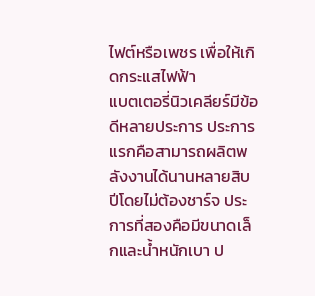ไฟต์หรือเพชร เพื่อให้เกิดกระแสไฟฟ้า
แบตเตอรี่นิวเคลียร์มีข้อดีหลายประการ ประการแรกคือสามารถผลิตพลังงานได้นานหลายสิบปีโดยไม่ต้องชาร์จ ประการที่สองคือมีขนาดเล็กและน้ำหนักเบา ป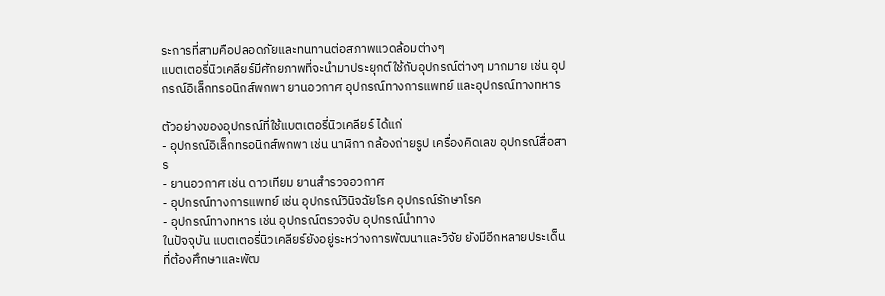ระการที่สามคือปลอดภัยและทนทานต่อสภาพแวดล้อมต่างๆ
แบตเตอรี่นิวเคลียร์มีศักยภาพที่จะนำมาประยุกต์ใช้กับอุปกรณ์ต่างๆ มากมาย เช่น อุปกรณ์อิเล็กทรอนิกส์พกพา ยานอวกาศ อุปกรณ์ทางการแพทย์ และอุปกรณ์ทางทหาร

ตัวอย่างของอุปกรณ์ที่ใช้แบตเตอรี่นิวเคลียร์ ได้แก่
- อุปกรณ์อิเล็กทรอนิกส์พกพา เช่น นาฬิกา กล้องถ่ายรูป เครื่องคิดเลข อุปกรณ์สื่อสาร
- ยานอวกาศ เช่น ดาวเทียม ยานสำรวจอวกาศ
- อุปกรณ์ทางการแพทย์ เช่น อุปกรณ์วินิจฉัยโรค อุปกรณ์รักษาโรค
- อุปกรณ์ทางทหาร เช่น อุปกรณ์ตรวจจับ อุปกรณ์นำทาง
ในปัจจุบัน แบตเตอรี่นิวเคลียร์ยังอยู่ระหว่างการพัฒนาและวิจัย ยังมีอีกหลายประเด็นที่ต้องศึกษาและพัฒ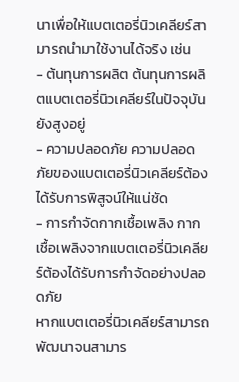นาเพื่อให้แบตเตอรี่นิวเคลียร์สามารถนำมาใช้งานได้จริง เช่น
- ต้นทุนการผลิต ต้นทุนการผลิตแบตเตอรี่นิวเคลียร์ในปัจจุบันยังสูงอยู่
- ความปลอดภัย ความปลอดภัยของแบตเตอรี่นิวเคลียร์ต้องได้รับการพิสูจน์ให้แน่ชัด
- การกำจัดกากเชื้อเพลิง กากเชื้อเพลิงจากแบตเตอรี่นิวเคลียร์ต้องได้รับการกำจัดอย่างปลอดภัย
หากแบตเตอรี่นิวเคลียร์สามารถพัฒนาจนสามาร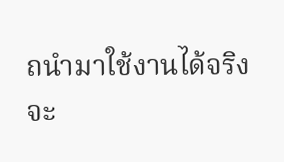ถนำมาใช้งานได้จริง จะ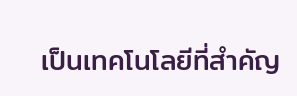เป็นเทคโนโลยีที่สำคัญ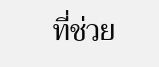ที่ช่วย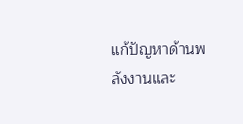แก้ปัญหาด้านพลังงานและ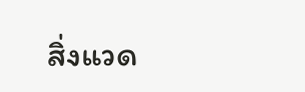สิ่งแวด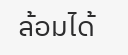ล้อมได้